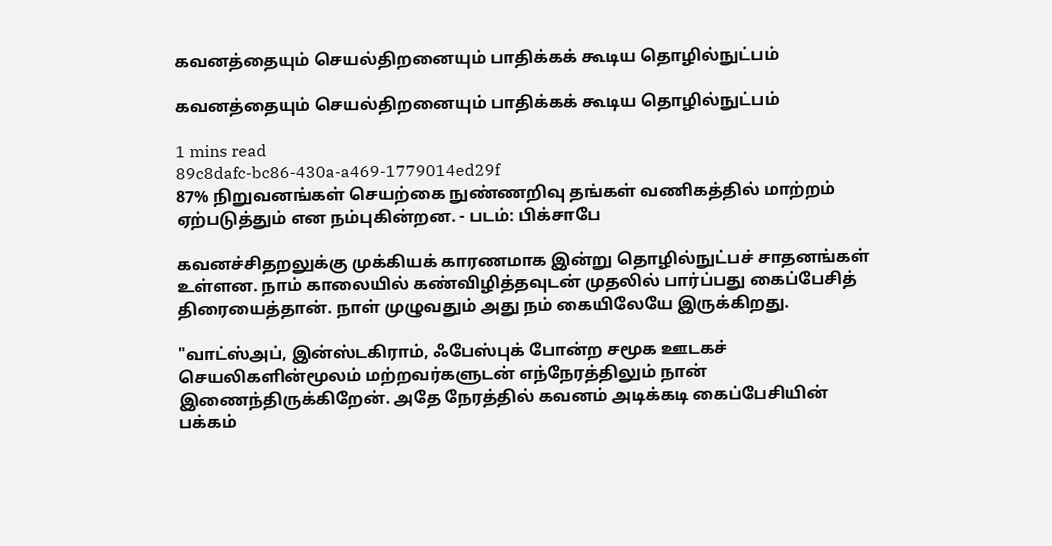கவனத்தையும் செயல்திறனையும் பாதிக்கக் கூடிய தொழில்நுட்பம்

கவனத்தையும் செயல்திறனையும் பாதிக்கக் கூடிய தொழில்நுட்பம்

1 mins read
89c8dafc-bc86-430a-a469-1779014ed29f
87% நிறுவனங்கள் செயற்கை நுண்ணறிவு தங்கள் வணிகத்தில் மாற்றம் ஏற்படுத்தும் என நம்புகின்றன. - படம்: பிக்சாபே

கவனச்சிதறலுக்கு முக்கியக் காரணமாக இன்று தொழில்நுட்பச் சாதனங்கள் உள்ளன. நாம் காலையில் கண்விழித்தவுடன் முதலில் பார்ப்பது கைப்பேசித் திரையைத்தான். நாள் முழுவதும் அது நம் கையிலேயே இருக்கிறது.

"வாட்ஸ்அப், இன்ஸ்டகிராம், ஃபேஸ்புக் போன்ற சமூக ஊடகச் செயலிகளின்மூலம் மற்றவர்களுடன் எந்நேரத்திலும் நான் இணைந்திருக்கிறேன். அதே நேரத்தில் கவனம் அடிக்கடி கைப்பேசியின் பக்கம்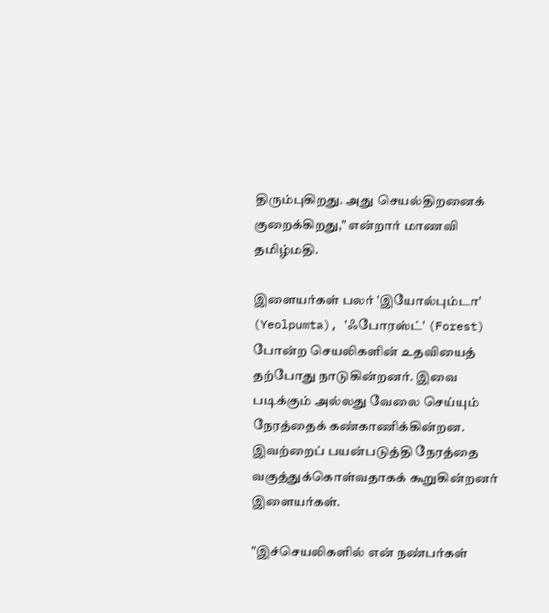திரும்புகிறது. அது செயல்திறனைக் குறைக்கிறது," என்றார் மாணவி தமிழ்மதி.

இளையர்கள் பலர் 'இயோல்பும்டா' (Yeolpumta), 'ஃபோரஸ்ட்' (Forest) போன்ற செயலிகளின் உதவியைத் தற்போது நாடுகின்றனர். இவை படிக்கும் அல்லது வேலை செய்யும் நேரத்தைக் கண்காணிக்கின்றன. இவற்றைப் பயன்படுத்தி நேரத்தை வகுத்துக்கொள்வதாகக் கூறுகின்றனர் இளையர்கள்.

"இச்செயலிகளில் என் நண்பர்கள்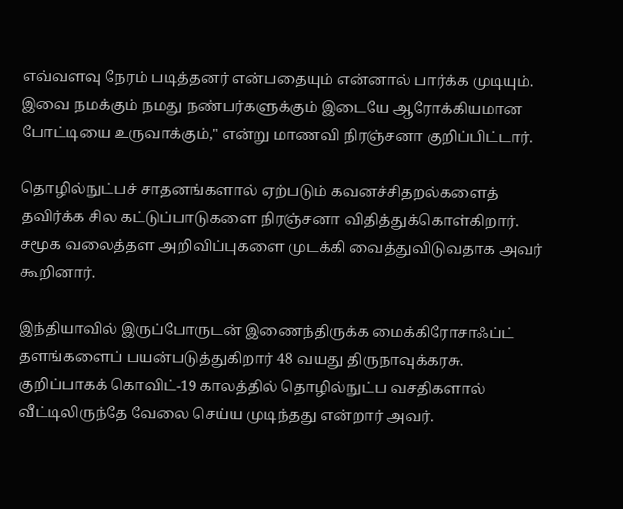எவ்வளவு நேரம் படித்தனர் என்பதையும் என்னால் பார்க்க முடியும். இவை நமக்கும் நமது நண்பர்களுக்கும் இடையே ஆரோக்கியமான போட்டியை உருவாக்கும்," என்று மாணவி நிரஞ்சனா குறிப்பிட்டார்.

தொழில்நுட்பச் சாதனங்களால் ஏற்படும் கவனச்சிதறல்களைத் தவிர்க்க சில கட்டுப்பாடுகளை நிரஞ்சனா விதித்துக்கொள்கிறார். சமூக வலைத்தள அறிவிப்புகளை முடக்கி வைத்துவிடுவதாக அவர் கூறினார்.

இந்தியாவில் இருப்போருடன் இணைந்திருக்க மைக்கிரோசாஃப்ட் தளங்களைப் பயன்படுத்துகிறார் 48 வயது திருநாவுக்கரசு. குறிப்பாகக் கொவிட்-19 காலத்தில் தொழில்நுட்ப வசதிகளால் வீட்டிலிருந்தே வேலை செய்ய முடிந்தது என்றார் அவர்.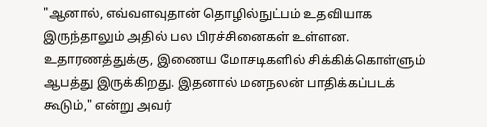"ஆனால், எவ்வளவுதான் தொழில்நுட்பம் உதவியாக இருந்தாலும் அதில் பல பிரச்சினைகள் உள்ளன. உதாரணத்துக்கு, இணைய மோசடிகளில் சிக்கிக்கொள்ளும் ஆபத்து இருக்கிறது. இதனால் மனநலன் பாதிக்கப்படக் கூடும்," என்று அவர்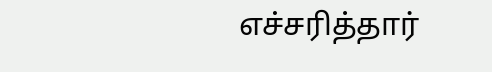எச்சரித்தார்